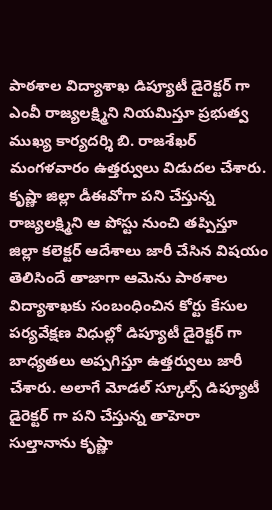పాఠశాల విద్యాశాఖ డిప్యూటీ డైరెక్టర్ గా ఎంవీ రాజ్యలక్ష్మిని నియమిస్తూ ప్రభుత్వ ముఖ్య కార్యదర్శి బి. రాజశేఖర్ మంగళవారం ఉత్తర్వులు విడుదల చేశారు. కృష్ణా జిల్లా డీఈవోగా పని చేస్తున్న రాజ్యలక్ష్మిని ఆ పోస్టు నుంచి తప్పిస్తూ జిల్లా కలెక్టర్ ఆదేశాలు జారీ చేసిన విషయం తెలిసిందే తాజాగా ఆమెను పాఠశాల విద్యాశాఖకు సంబంధించిన కోర్టు కేసుల పర్యవేక్షణ విధుల్లో డిప్యూటీ డైరెక్టర్ గా బాధ్యతలు అప్పగిస్తూ ఉత్తర్వులు జారీ చేశారు. అలాగే మోడల్ స్కూల్స్ డిప్యూటీ డైరెక్టర్ గా పని చేస్తున్న తాహెరా సుల్తానాను కృష్ణా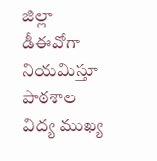జిల్లా డీఈవోగా నియమిస్తూ పాఠశాల విద్య ముఖ్య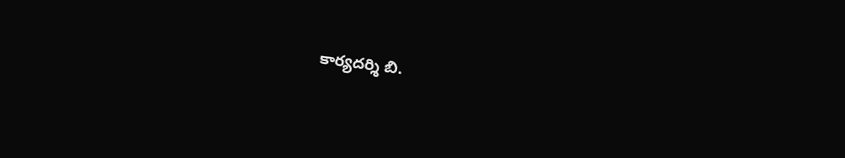కార్యదర్శి బి.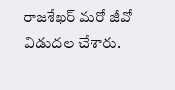రాజశేఖర్ మరో జీవో విడుదల చేశారు.